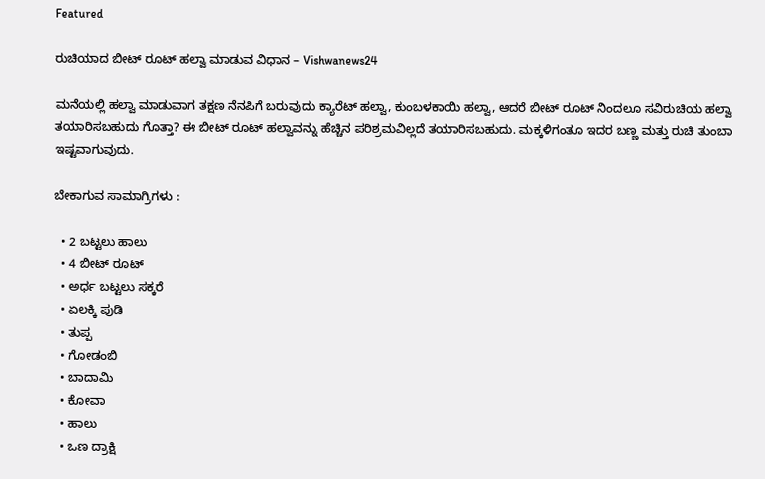Featured

ರುಚಿಯಾದ ಬೀಟ್ ರೂಟ್ ಹಲ್ವಾ ಮಾಡುವ ವಿಧಾನ – Vishwanews24

ಮನೆಯಲ್ಲಿ ಹಲ್ವಾ ಮಾಡುವಾಗ ತಕ್ಷಣ ನೆನಪಿಗೆ ಬರುವುದು ಕ್ಯಾರೆಟ್ ಹಲ್ವಾ, ಕುಂಬಳಕಾಯಿ ಹಲ್ವಾ, ಆದರೆ ಬೀಟ್ ರೂಟ್ ನಿಂದಲೂ ಸವಿರುಚಿಯ ಹಲ್ವಾ ತಯಾರಿಸಬಹುದು ಗೊತ್ತಾ? ಈ ಬೀಟ್ ರೂಟ್ ಹಲ್ವಾವನ್ನು ಹೆಚ್ಚಿನ ಪರಿಶ್ರಮವಿಲ್ಲದೆ ತಯಾರಿಸಬಹುದು. ಮಕ್ಕಳಿಗಂತೂ ಇದರ ಬಣ್ಣ ಮತ್ತು ರುಚಿ ತುಂಬಾ ಇಷ್ಟವಾಗುವುದು.

ಬೇಕಾಗುವ ಸಾಮಾಗ್ರಿಗಳು :

  • 2 ಬಟ್ಟಲು ಹಾಲು
  • 4 ಬೀಟ್ ರೂಟ್
  • ಅರ್ಧ ಬಟ್ಟಲು ಸಕ್ಕರೆ
  • ಏಲಕ್ಕಿ ಪುಡಿ
  • ತುಪ್ಪ
  • ಗೋಡಂಬಿ
  • ಬಾದಾಮಿ
  • ಕೋವಾ
  • ಹಾಲು
  • ಒಣ ದ್ರಾಕ್ಷಿ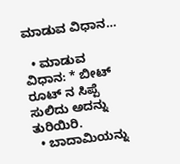ಮಾಡುವ ವಿಧಾನ…

  • ಮಾಡುವ ವಿಧಾನ: * ಬೀಟ್ ರೂಟ್ ನ ಸಿಪ್ಪೆ ಸುಲಿದು ಅದನ್ನು ತುರಿಯಿರಿ.
  • ಬಾದಾಮಿಯನ್ನು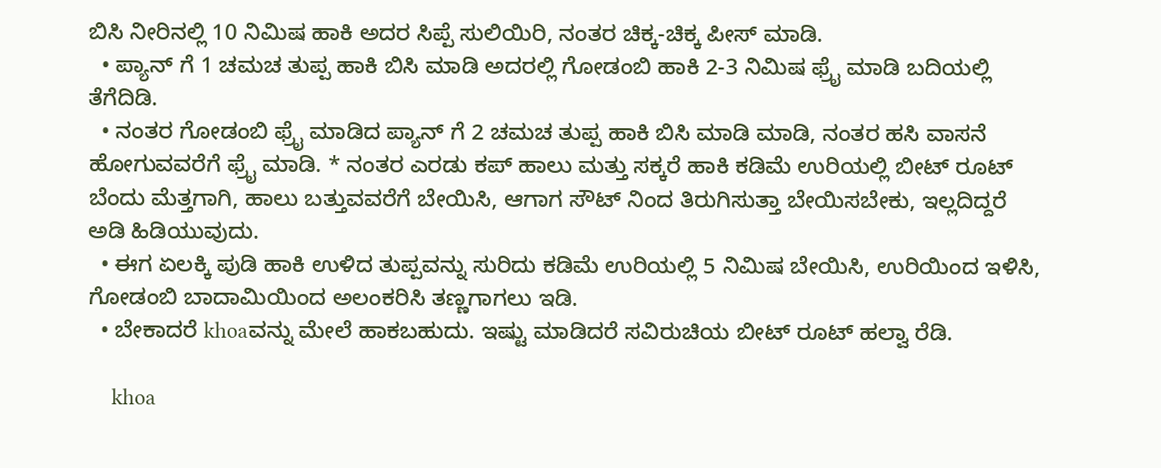ಬಿಸಿ ನೀರಿನಲ್ಲಿ 10 ನಿಮಿಷ ಹಾಕಿ ಅದರ ಸಿಪ್ಪೆ ಸುಲಿಯಿರಿ, ನಂತರ ಚಿಕ್ಕ-ಚಿಕ್ಕ ಪೀಸ್ ಮಾಡಿ.
  • ಪ್ಯಾನ್ ಗೆ 1 ಚಮಚ ತುಪ್ಪ ಹಾಕಿ ಬಿಸಿ ಮಾಡಿ ಅದರಲ್ಲಿ ಗೋಡಂಬಿ ಹಾಕಿ 2-3 ನಿಮಿಷ ಫ್ರೈ ಮಾಡಿ ಬದಿಯಲ್ಲಿ ತೆಗೆದಿಡಿ.
  • ನಂತರ ಗೋಡಂಬಿ ಫ್ರೈ ಮಾಡಿದ ಪ್ಯಾನ್ ಗೆ 2 ಚಮಚ ತುಪ್ಪ ಹಾಕಿ ಬಿಸಿ ಮಾಡಿ ಮಾಡಿ, ನಂತರ ಹಸಿ ವಾಸನೆ ಹೋಗುವವರೆಗೆ ಫ್ರೈ ಮಾಡಿ. * ನಂತರ ಎರಡು ಕಪ್ ಹಾಲು ಮತ್ತು ಸಕ್ಕರೆ ಹಾಕಿ ಕಡಿಮೆ ಉರಿಯಲ್ಲಿ ಬೀಟ್ ರೂಟ್ ಬೆಂದು ಮೆತ್ತಗಾಗಿ, ಹಾಲು ಬತ್ತುವವರೆಗೆ ಬೇಯಿಸಿ, ಆಗಾಗ ಸೌಟ್ ನಿಂದ ತಿರುಗಿಸುತ್ತಾ ಬೇಯಿಸಬೇಕು, ಇಲ್ಲದಿದ್ದರೆ ಅಡಿ ಹಿಡಿಯುವುದು.
  • ಈಗ ಏಲಕ್ಕಿ ಪುಡಿ ಹಾಕಿ ಉಳಿದ ತುಪ್ಪವನ್ನು ಸುರಿದು ಕಡಿಮೆ ಉರಿಯಲ್ಲಿ 5 ನಿಮಿಷ ಬೇಯಿಸಿ, ಉರಿಯಿಂದ ಇಳಿಸಿ, ಗೋಡಂಬಿ ಬಾದಾಮಿಯಿಂದ ಅಲಂಕರಿಸಿ ತಣ್ಣಗಾಗಲು ಇಡಿ.
  • ಬೇಕಾದರೆ khoaವನ್ನು ಮೇಲೆ ಹಾಕಬಹುದು. ಇಷ್ಟು ಮಾಡಿದರೆ ಸವಿರುಚಿಯ ಬೀಟ್ ರೂಟ್ ಹಲ್ವಾ ರೆಡಿ.

    khoa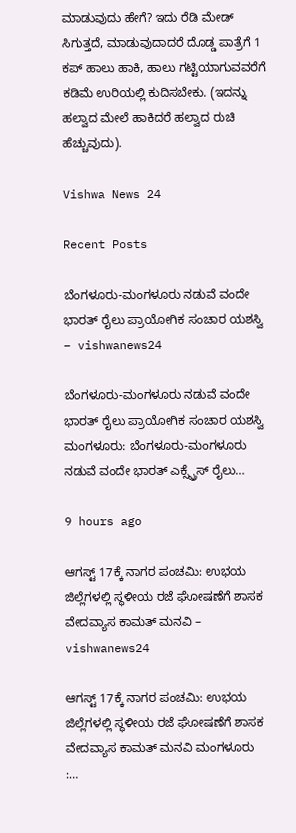ಮಾಡುವುದು ಹೇಗೆ? ಇದು ರೆಡಿ ಮೇಡ್ ಸಿಗುತ್ತದೆ, ಮಾಡುವುದಾದರೆ ದೊಡ್ಡ ಪಾತ್ರೆಗೆ 1 ಕಪ್ ಹಾಲು ಹಾಕಿ, ಹಾಲು ಗಟ್ಟಿಯಾಗುವವರೆಗೆ ಕಡಿಮೆ ಉರಿಯಲ್ಲಿ ಕುದಿಸಬೇಕು. (ಇದನ್ನು ಹಲ್ವಾದ ಮೇಲೆ ಹಾಕಿದರೆ ಹಲ್ವಾದ ರುಚಿ ಹೆಚ್ಚುವುದು).

Vishwa News 24

Recent Posts

ಬೆಂಗಳೂರು-ಮಂಗಳೂರು ನಡುವೆ ವಂದೇ ಭಾರತ್‌ ರೈಲು ಪ್ರಾಯೋಗಿಕ ಸಂಚಾರ ಯಶಸ್ವಿ – vishwanews24

ಬೆಂಗಳೂರು-ಮಂಗಳೂರು ನಡುವೆ ವಂದೇ ಭಾರತ್‌ ರೈಲು ಪ್ರಾಯೋಗಿಕ ಸಂಚಾರ ಯಶಸ್ವಿ ಮಂಗಳೂರು: ಬೆಂಗಳೂರು-ಮಂಗಳೂರು ನಡುವೆ ವಂದೇ ಭಾರತ್ ಎಕ್ಸ್ಪ್ರೆಸ್ ರೈಲು…

9 hours ago

ಆಗಸ್ಟ್ 17ಕ್ಕೆ ನಾಗರ ಪಂಚಮಿ: ಉಭಯ ಜಿಲ್ಲೆಗಳಲ್ಲಿ ಸ್ಥಳೀಯ ರಜೆ ಘೋಷಣೆಗೆ ಶಾಸಕ ವೇದವ್ಯಾಸ ಕಾಮತ್ ಮನವಿ – vishwanews24

ಆಗಸ್ಟ್ 17ಕ್ಕೆ ನಾಗರ ಪಂಚಮಿ: ಉಭಯ ಜಿಲ್ಲೆಗಳಲ್ಲಿ ಸ್ಥಳೀಯ ರಜೆ ಘೋಷಣೆಗೆ ಶಾಸಕ ವೇದವ್ಯಾಸ ಕಾಮತ್ ಮನವಿ ಮಂಗಳೂರು  :…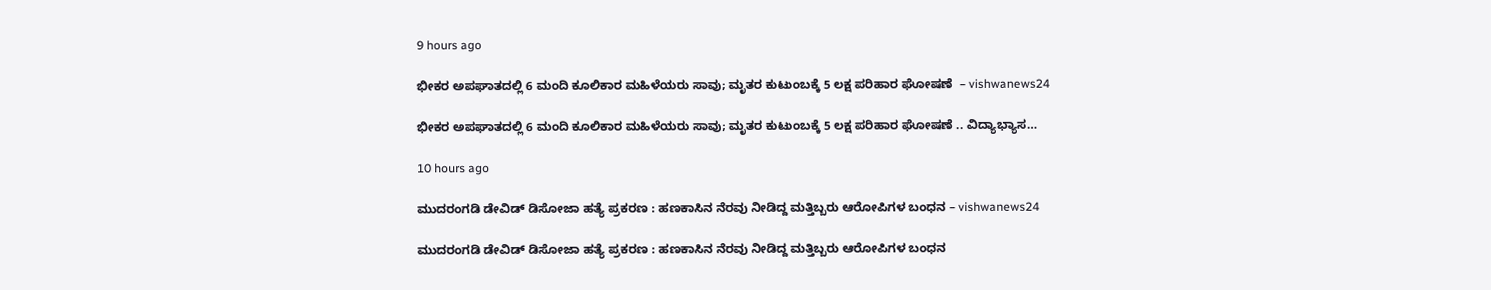9 hours ago

ಭೀಕರ ಅಪಘಾತದಲ್ಲಿ 6 ಮಂದಿ ಕೂಲಿಕಾರ ಮಹಿಳೆಯರು ಸಾವು; ಮೃತರ ಕುಟುಂಬಕ್ಕೆ 5 ಲಕ್ಷ ಪರಿಹಾರ ಘೋಷಣೆ  – vishwanews24

ಭೀಕರ ಅಪಘಾತದಲ್ಲಿ 6 ಮಂದಿ ಕೂಲಿಕಾರ ಮಹಿಳೆಯರು ಸಾವು; ಮೃತರ ಕುಟುಂಬಕ್ಕೆ 5 ಲಕ್ಷ ಪರಿಹಾರ ಘೋಷಣೆ .. ವಿದ್ಯಾಭ್ಯಾಸ…

10 hours ago

ಮುದರಂಗಡಿ ಡೇವಿಡ್ ಡಿಸೋಜಾ ಹತ್ಯೆ ಪ್ರಕರಣ : ಹಣಕಾಸಿನ ನೆರವು ನೀಡಿದ್ದ ಮತ್ತಿಬ್ಬರು ಆರೋಪಿಗಳ ಬಂಧನ – vishwanews24

ಮುದರಂಗಡಿ ಡೇವಿಡ್ ಡಿಸೋಜಾ ಹತ್ಯೆ ಪ್ರಕರಣ : ಹಣಕಾಸಿನ ನೆರವು ನೀಡಿದ್ದ ಮತ್ತಿಬ್ಬರು ಆರೋಪಿಗಳ ಬಂಧನ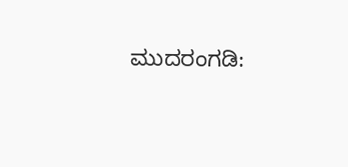ಮುದರಂಗಡಿ: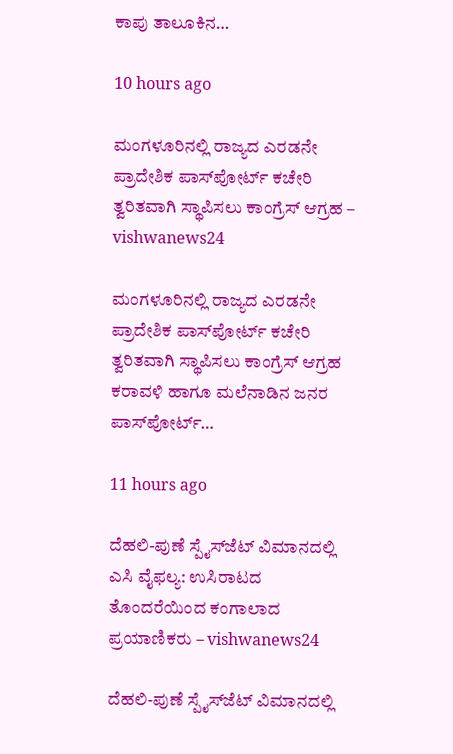ಕಾಪು ತಾಲೂಕಿನ…

10 hours ago

ಮಂಗಳೂರಿನಲ್ಲಿ ರಾಜ್ಯದ ಎರಡನೇ ಪ್ರಾದೇಶಿಕ ಪಾಸ್‌ಪೋರ್ಟ್ ಕಚೇರಿ ತ್ವರಿತವಾಗಿ ಸ್ಥಾಪಿಸಲು ಕಾಂಗ್ರೆಸ್ ಆಗ್ರಹ – vishwanews24

ಮಂಗಳೂರಿನಲ್ಲಿ ರಾಜ್ಯದ ಎರಡನೇ ಪ್ರಾದೇಶಿಕ ಪಾಸ್‌ಪೋರ್ಟ್ ಕಚೇರಿ ತ್ವರಿತವಾಗಿ ಸ್ಥಾಪಿಸಲು ಕಾಂಗ್ರೆಸ್ ಆಗ್ರಹ ಕರಾವಳಿ ಹಾಗೂ ಮಲೆನಾಡಿನ ಜನರ ಪಾಸ್‌ಪೋರ್ಟ್…

11 hours ago

ದೆಹಲಿ-ಪುಣೆ ಸ್ಪೈಸ್‌ಜೆಟ್ ವಿಮಾನದಲ್ಲಿ ಎಸಿ ವೈಫಲ್ಯ: ಉಸಿರಾಟದ ತೊಂದರೆಯಿಂದ ಕಂಗಾಲಾದ ಪ್ರಯಾಣಿಕರು – vishwanews24

ದೆಹಲಿ-ಪುಣೆ ಸ್ಪೈಸ್‌ಜೆಟ್ ವಿಮಾನದಲ್ಲಿ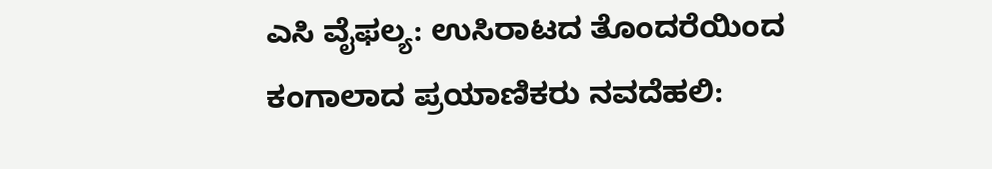ಎಸಿ ವೈಫಲ್ಯ: ಉಸಿರಾಟದ ತೊಂದರೆಯಿಂದ ಕಂಗಾಲಾದ ಪ್ರಯಾಣಿಕರು ನವದೆಹಲಿ: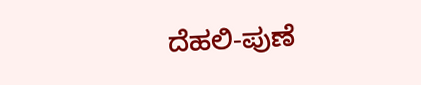ದೆಹಲಿ-ಪುಣೆ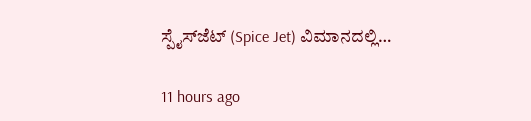ಸ್ಪೈಸ್‌ಜೆಟ್ (Spice Jet) ವಿಮಾನದಲ್ಲಿ…

11 hours ago